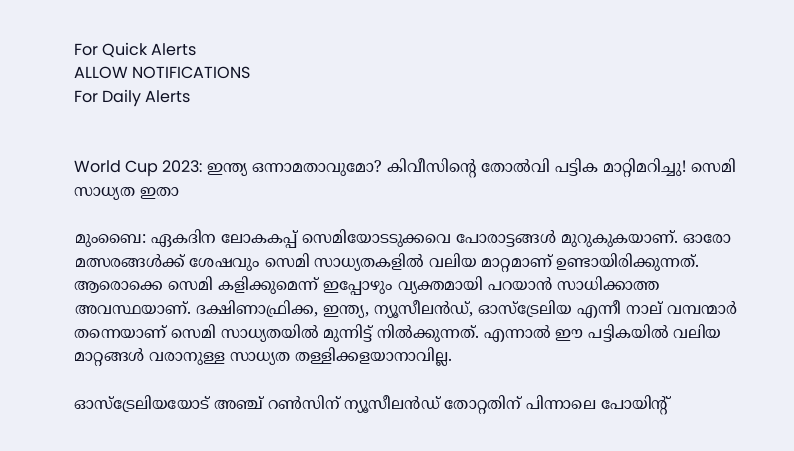For Quick Alerts
ALLOW NOTIFICATIONS
For Daily Alerts


World Cup 2023: ഇന്ത്യ ഒന്നാമതാവുമോ? കിവീസിന്റെ തോല്‍വി പട്ടിക മാറ്റിമറിച്ചു! സെമി സാധ്യത ഇതാ

മുംബൈ: ഏകദിന ലോകകപ്പ് സെമിയോടടുക്കവെ പോരാട്ടങ്ങള്‍ മുറുകുകയാണ്. ഓരോ മത്സരങ്ങള്‍ക്ക് ശേഷവും സെമി സാധ്യതകളില്‍ വലിയ മാറ്റമാണ് ഉണ്ടായിരിക്കുന്നത്. ആരൊക്കെ സെമി കളിക്കുമെന്ന് ഇപ്പോഴും വ്യക്തമായി പറയാന്‍ സാധിക്കാത്ത അവസ്ഥയാണ്. ദക്ഷിണാഫ്രിക്ക, ഇന്ത്യ, ന്യൂസീലന്‍ഡ്, ഓസ്‌ട്രേലിയ എന്നീ നാല് വമ്പന്മാര്‍ തന്നെയാണ് സെമി സാധ്യതയില്‍ മുന്നിട്ട് നില്‍ക്കുന്നത്. എന്നാല്‍ ഈ പട്ടികയില്‍ വലിയ മാറ്റങ്ങള്‍ വരാനുള്ള സാധ്യത തള്ളിക്കളയാനാവില്ല.

ഓസ്‌ട്രേലിയയോട് അഞ്ച് റണ്‍സിന് ന്യൂസീലന്‍ഡ് തോറ്റതിന് പിന്നാലെ പോയിന്റ്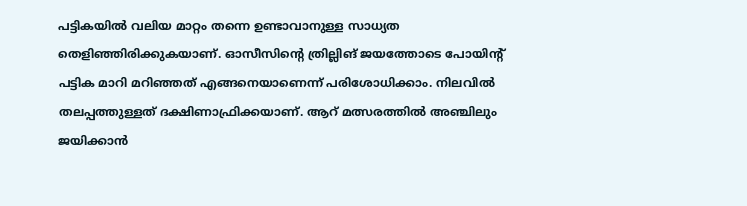പട്ടികയില്‍ വലിയ മാറ്റം തന്നെ ഉണ്ടാവാനുള്ള സാധ്യത തെളിഞ്ഞിരിക്കുകയാണ്. ഓസീസിന്റെ ത്രില്ലിങ് ജയത്തോടെ പോയിന്റ് പട്ടിക മാറി മറിഞ്ഞത് എങ്ങനെയാണെന്ന് പരിശോധിക്കാം. നിലവില്‍ തലപ്പത്തുള്ളത് ദക്ഷിണാഫ്രിക്കയാണ്. ആറ് മത്സരത്തില്‍ അഞ്ചിലും ജയിക്കാന്‍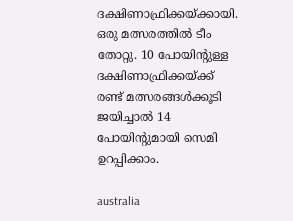ദക്ഷിണാഫ്രിക്കയ്ക്കായി. ഒരു മത്സരത്തില്‍ ടീം തോറ്റു. 10 പോയിന്റുള്ള ദക്ഷിണാഫ്രിക്കയ്ക്ക് രണ്ട് മത്സരങ്ങള്‍ക്കൂടി ജയിച്ചാല്‍ 14 പോയിന്റുമായി സെമി ഉറപ്പിക്കാം.

australia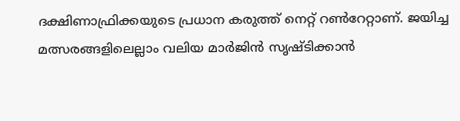ദക്ഷിണാഫ്രിക്കയുടെ പ്രധാന കരുത്ത് നെറ്റ് റണ്‍റേറ്റാണ്. ജയിച്ച മത്സരങ്ങളിലെല്ലാം വലിയ മാര്‍ജിന്‍ സൃഷ്ടിക്കാന്‍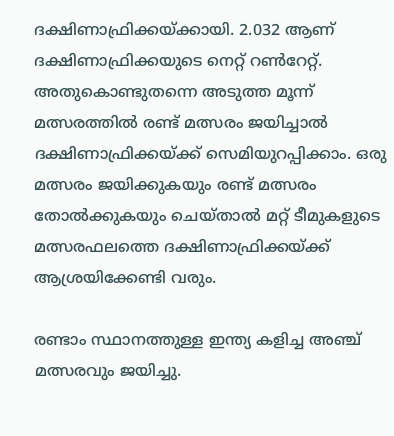ദക്ഷിണാഫ്രിക്കയ്ക്കായി. 2.032 ആണ് ദക്ഷിണാഫ്രിക്കയുടെ നെറ്റ് റണ്‍റേറ്റ്. അതുകൊണ്ടുതന്നെ അടുത്ത മൂന്ന് മത്സരത്തില്‍ രണ്ട് മത്സരം ജയിച്ചാല്‍ ദക്ഷിണാഫ്രിക്കയ്ക്ക് സെമിയുറപ്പിക്കാം. ഒരു മത്സരം ജയിക്കുകയും രണ്ട് മത്സരം തോല്‍ക്കുകയും ചെയ്താല്‍ മറ്റ് ടീമുകളുടെ മത്സരഫലത്തെ ദക്ഷിണാഫ്രിക്കയ്ക്ക് ആശ്രയിക്കേണ്ടി വരും.

രണ്ടാം സ്ഥാനത്തുള്ള ഇന്ത്യ കളിച്ച അഞ്ച് മത്സരവും ജയിച്ചു.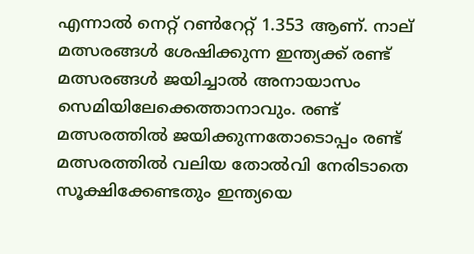എന്നാല്‍ നെറ്റ് റണ്‍റേറ്റ് 1.353 ആണ്. നാല് മത്സരങ്ങള്‍ ശേഷിക്കുന്ന ഇന്ത്യക്ക് രണ്ട് മത്സരങ്ങള്‍ ജയിച്ചാല്‍ അനായാസം സെമിയിലേക്കെത്താനാവും. രണ്ട് മത്സരത്തില്‍ ജയിക്കുന്നതോടൊപ്പം രണ്ട് മത്സരത്തില്‍ വലിയ തോല്‍വി നേരിടാതെ സൂക്ഷിക്കേണ്ടതും ഇന്ത്യയെ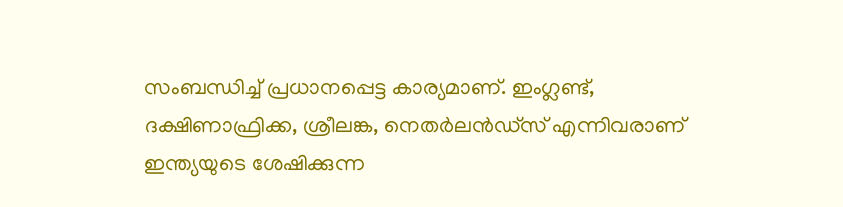സംബന്ധിച്ച് പ്രധാനപ്പെട്ട കാര്യമാണ്. ഇംഗ്ലണ്ട്, ദക്ഷിണാഫ്രിക്ക, ശ്രീലങ്ക, നെതര്‍ലന്‍ഡ്‌സ് എന്നിവരാണ് ഇന്ത്യയുടെ ശേഷിക്കുന്ന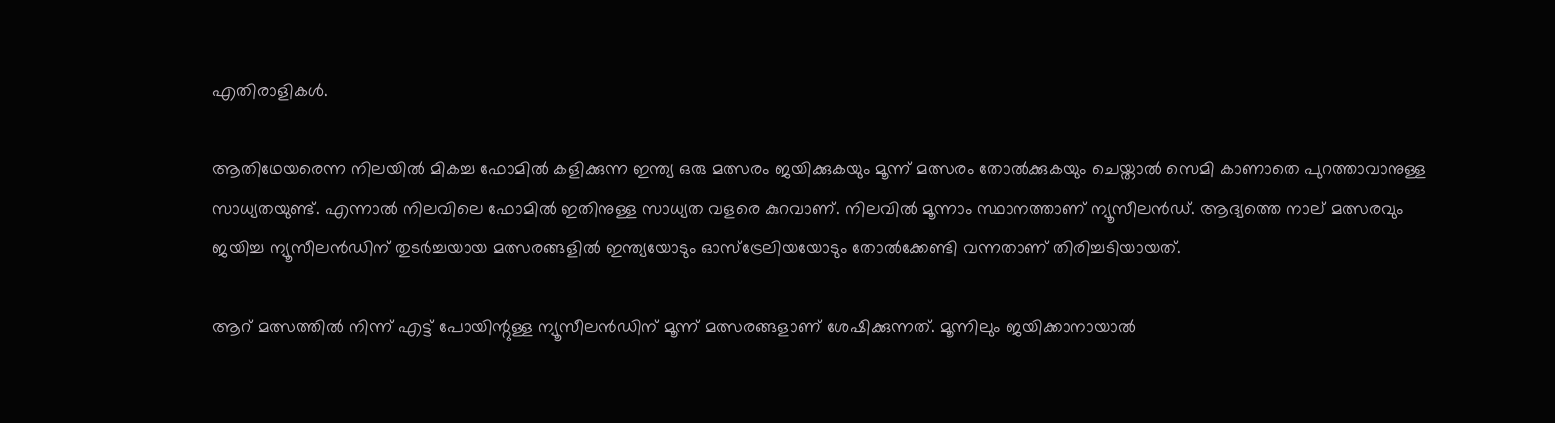എതിരാളികള്‍.

ആതിഥേയരെന്ന നിലയില്‍ മികച്ച ഫോമില്‍ കളിക്കുന്ന ഇന്ത്യ ഒരു മത്സരം ജയിക്കുകയും മൂന്ന് മത്സരം തോല്‍ക്കുകയും ചെയ്താല്‍ സെമി കാണാതെ പുറത്താവാനുള്ള സാധ്യതയുണ്ട്. എന്നാല്‍ നിലവിലെ ഫോമില്‍ ഇതിനുള്ള സാധ്യത വളരെ കുറവാണ്. നിലവില്‍ മൂന്നാം സ്ഥാനത്താണ് ന്യൂസീലന്‍ഡ്. ആദ്യത്തെ നാല് മത്സരവും ജയിച്ച ന്യൂസീലന്‍ഡിന് തുടര്‍ച്ചയായ മത്സരങ്ങളില്‍ ഇന്ത്യയോടും ഓസ്‌ട്രേലിയയോടും തോല്‍ക്കേണ്ടി വന്നതാണ് തിരിച്ചടിയായത്.

ആറ് മത്സത്തില്‍ നിന്ന് എട്ട് പോയിന്റുള്ള ന്യൂസീലന്‍ഡിന് മൂന്ന് മത്സരങ്ങളാണ് ശേഷിക്കുന്നത്. മൂന്നിലും ജയിക്കാനായാല്‍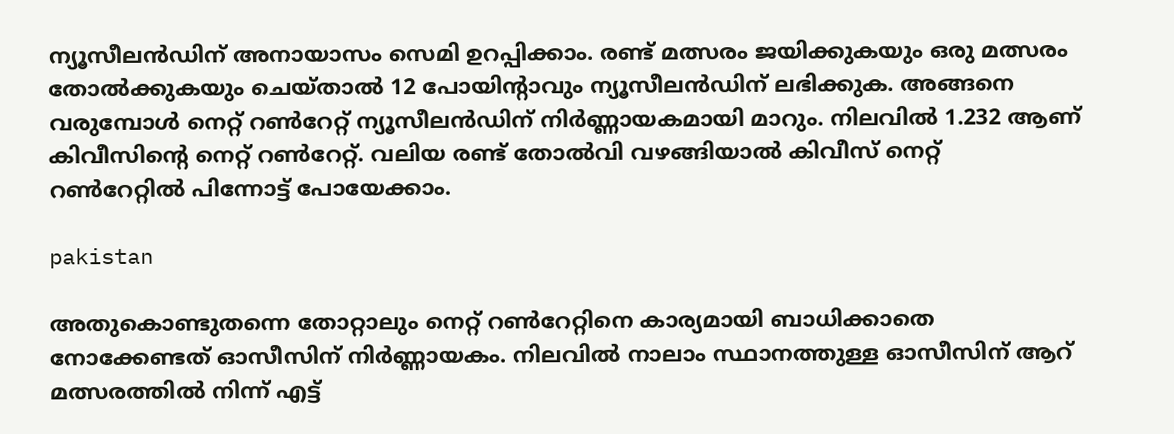ന്യൂസീലന്‍ഡിന് അനായാസം സെമി ഉറപ്പിക്കാം. രണ്ട് മത്സരം ജയിക്കുകയും ഒരു മത്സരം തോല്‍ക്കുകയും ചെയ്താല്‍ 12 പോയിന്റാവും ന്യൂസീലന്‍ഡിന് ലഭിക്കുക. അങ്ങനെ വരുമ്പോള്‍ നെറ്റ് റണ്‍റേറ്റ് ന്യൂസീലന്‍ഡിന് നിര്‍ണ്ണായകമായി മാറും. നിലവില്‍ 1.232 ആണ് കിവീസിന്റെ നെറ്റ് റണ്‍റേറ്റ്. വലിയ രണ്ട് തോല്‍വി വഴങ്ങിയാല്‍ കിവീസ് നെറ്റ് റണ്‍റേറ്റില്‍ പിന്നോട്ട് പോയേക്കാം.

pakistan

അതുകൊണ്ടുതന്നെ തോറ്റാലും നെറ്റ് റണ്‍റേറ്റിനെ കാര്യമായി ബാധിക്കാതെ നോക്കേണ്ടത് ഓസീസിന് നിര്‍ണ്ണായകം. നിലവില്‍ നാലാം സ്ഥാനത്തുള്ള ഓസീസിന് ആറ് മത്സരത്തില്‍ നിന്ന് എട്ട്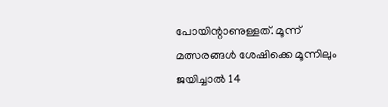പോയിന്റാണുള്ളത്. മൂന്ന് മത്സരങ്ങള്‍ ശേഷിക്കെ മൂന്നിലും ജയിച്ചാല്‍ 14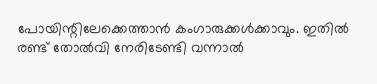പോയിന്റിലേക്കെത്താന്‍ കംഗാരുക്കള്‍ക്കാവും. ഇതില്‍ രണ്ട് തോല്‍വി നേരിടേണ്ടി വന്നാല്‍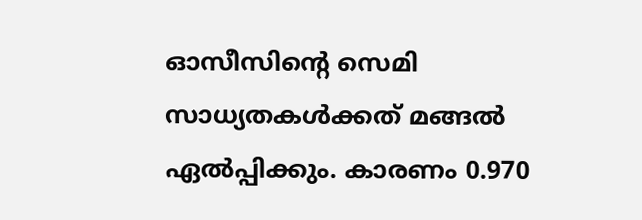ഓസീസിന്റെ സെമി സാധ്യതകള്‍ക്കത് മങ്ങല്‍ ഏല്‍പ്പിക്കും. കാരണം 0.970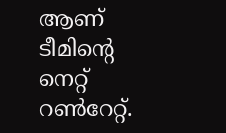ആണ് ടീമിന്റെ നെറ്റ് റണ്‍റേറ്റ്.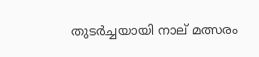തുടര്‍ച്ചയായി നാല് മത്സരം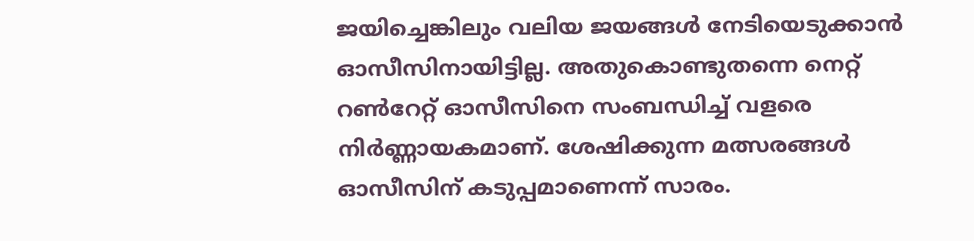ജയിച്ചെങ്കിലും വലിയ ജയങ്ങള്‍ നേടിയെടുക്കാന്‍ ഓസീസിനായിട്ടില്ല. അതുകൊണ്ടുതന്നെ നെറ്റ് റണ്‍റേറ്റ് ഓസീസിനെ സംബന്ധിച്ച് വളരെ നിര്‍ണ്ണായകമാണ്. ശേഷിക്കുന്ന മത്സരങ്ങള്‍ ഓസീസിന് കടുപ്പമാണെന്ന് സാരം.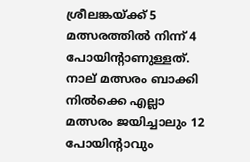ശ്രീലങ്കയ്ക്ക് 5 മത്സരത്തില്‍ നിന്ന് 4 പോയിന്റാണുള്ളത്. നാല് മത്സരം ബാക്കി നില്‍ക്കെ എല്ലാ മത്സരം ജയിച്ചാലും 12 പോയിന്റാവും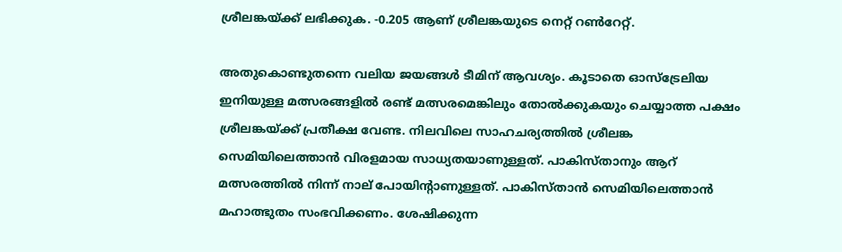ശ്രീലങ്കയ്ക്ക് ലഭിക്കുക. -0.205 ആണ് ശ്രീലങ്കയുടെ നെറ്റ് റണ്‍റേറ്റ്.

അതുകൊണ്ടുതന്നെ വലിയ ജയങ്ങള്‍ ടീമിന് ആവശ്യം. കൂടാതെ ഓസ്‌ട്രേലിയ ഇനിയുള്ള മത്സരങ്ങളില്‍ രണ്ട് മത്സരമെങ്കിലും തോല്‍ക്കുകയും ചെയ്യാത്ത പക്ഷം ശ്രീലങ്കയ്ക്ക് പ്രതീക്ഷ വേണ്ട. നിലവിലെ സാഹചര്യത്തില്‍ ശ്രീലങ്ക സെമിയിലെത്താന്‍ വിരളമായ സാധ്യതയാണുള്ളത്. പാകിസ്താനും ആറ് മത്സരത്തില്‍ നിന്ന് നാല് പോയിന്റാണുള്ളത്. പാകിസ്താന്‍ സെമിയിലെത്താന്‍ മഹാത്ഭുതം സംഭവിക്കണം. ശേഷിക്കുന്ന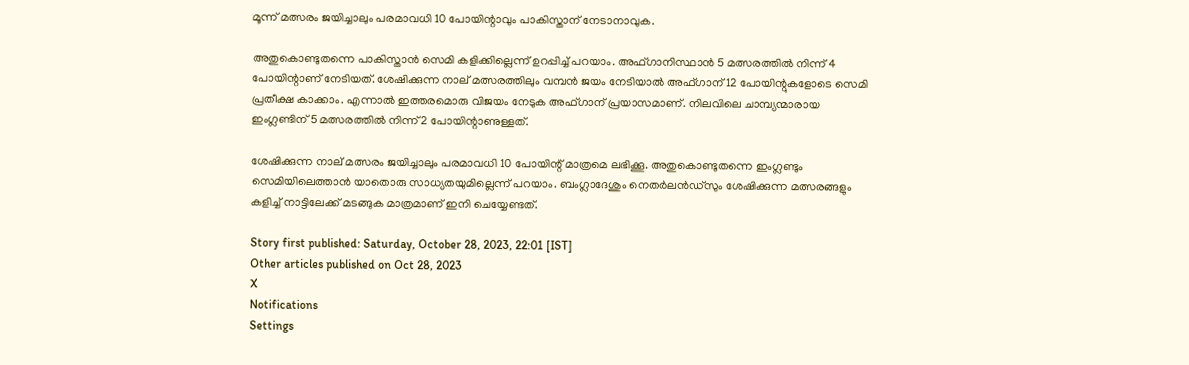മൂന്ന് മത്സരം ജയിച്ചാലും പരമാവധി 10 പോയിന്റാവും പാകിസ്താന് നേടാനാവുക.

അതുകൊണ്ടുതന്നെ പാകിസ്താന്‍ സെമി കളിക്കില്ലെന്ന് ഉറപ്പിച്ച് പറയാം. അഫ്ഗാനിസ്ഥാന്‍ 5 മത്സരത്തില്‍ നിന്ന് 4 പോയിന്റാണ് നേടിയത്. ശേഷിക്കുന്ന നാല് മത്സരത്തിലും വമ്പന്‍ ജയം നേടിയാല്‍ അഫ്ഗാന് 12 പോയിന്റുകളോടെ സെമി പ്രതീക്ഷ കാക്കാം. എന്നാല്‍ ഇത്തരമൊരു വിജയം നേടുക അഫ്ഗാന് പ്രയാസമാണ്. നിലവിലെ ചാമ്പ്യന്മാരായ ഇംഗ്ലണ്ടിന് 5 മത്സരത്തില്‍ നിന്ന് 2 പോയിന്റാണുള്ളത്.

ശേഷിക്കുന്ന നാല് മത്സരം ജയിച്ചാലും പരമാവധി 10 പോയിന്റ് മാത്രമെ ലഭിക്കൂ. അതുകൊണ്ടുതന്നെ ഇംഗ്ലണ്ടും സെമിയിലെത്താന്‍ യാതൊരു സാധ്യതയുമില്ലെന്ന് പറയാം. ബംഗ്ലാദേശും നെതര്‍ലന്‍ഡ്‌സും ശേഷിക്കുന്ന മത്സരങ്ങളും കളിച്ച് നാട്ടിലേക്ക് മടങ്ങുക മാത്രമാണ് ഇനി ചെയ്യേണ്ടത്.

Story first published: Saturday, October 28, 2023, 22:01 [IST]
Other articles published on Oct 28, 2023
X
Notifications
Settings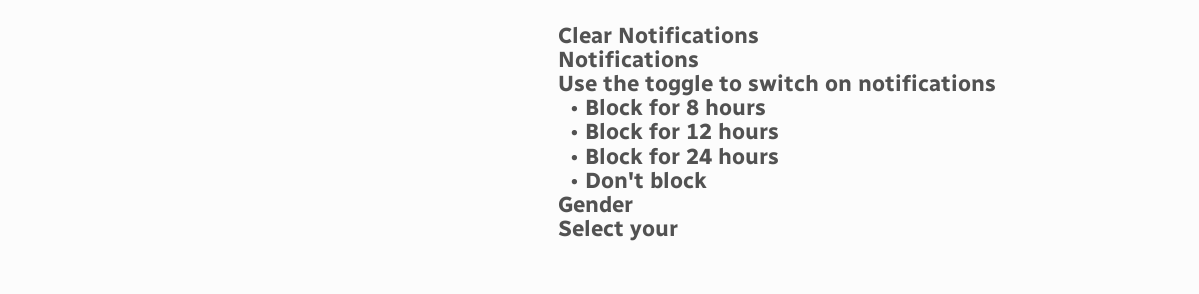Clear Notifications
Notifications
Use the toggle to switch on notifications
  • Block for 8 hours
  • Block for 12 hours
  • Block for 24 hours
  • Don't block
Gender
Select your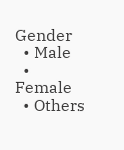Gender
  • Male
  • Female
  • Others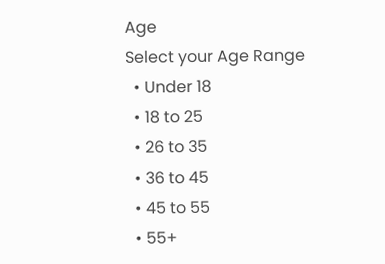Age
Select your Age Range
  • Under 18
  • 18 to 25
  • 26 to 35
  • 36 to 45
  • 45 to 55
  • 55+